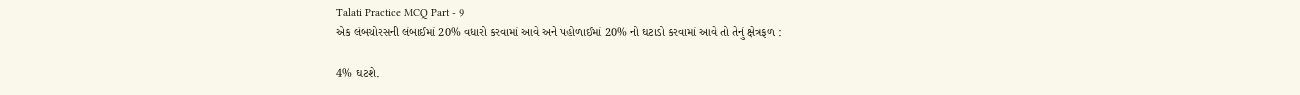Talati Practice MCQ Part - 9
એક લંબચોરસની લંબાઈમાં 20% વધારો કરવામાં આવે અને પહોળાઈમાં 20% નો ઘટાડો કરવામાં આવે તો તેનું ક્ષેત્રફળ :

4% ઘટશે.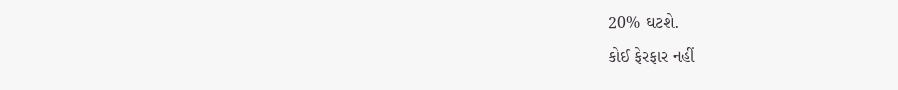20% ઘટશે.
કોઈ ફેરફાર નહીં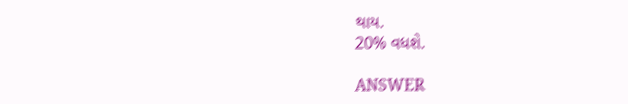થાય.
20% વધશે.

ANSWER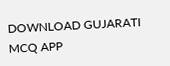DOWNLOAD GUJARATI MCQ APP